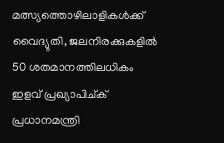മത്സ്യത്തൊഴിലാളികൾക്ക് വൈദ്യുതി, ജലനിരക്കുകളിൽ 50 ശതമാനത്തിലധികം ഇളവ് പ്രഖ്യാപിച്ക് പ്രധാനമന്ത്രി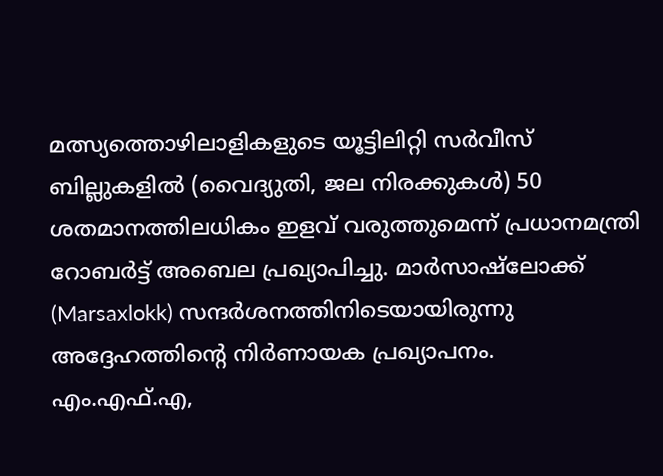മത്സ്യത്തൊഴിലാളികളുടെ യൂട്ടിലിറ്റി സർവീസ് ബില്ലുകളിൽ (വൈദ്യുതി, ജല നിരക്കുകൾ) 50 ശതമാനത്തിലധികം ഇളവ് വരുത്തുമെന്ന് പ്രധാനമന്ത്രി റോബർട്ട് അബെല പ്രഖ്യാപിച്ചു. മാർസാഷ്ലോക്ക് (Marsaxlokk) സന്ദർശനത്തിനിടെയായിരുന്നു അദ്ദേഹത്തിന്റെ നിർണായക പ്രഖ്യാപനം.
എം.എഫ്.എ,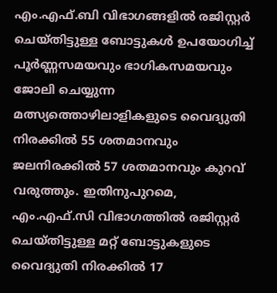എം.എഫ്.ബി വിഭാഗങ്ങളിൽ രജിസ്റ്റർ ചെയ്തിട്ടുള്ള ബോട്ടുകൾ ഉപയോഗിച്ച് പൂർണ്ണസമയവും ഭാഗികസമയവും ജോലി ചെയ്യുന്ന മത്സ്യത്തൊഴിലാളികളുടെ വൈദ്യുതി നിരക്കിൽ 55 ശതമാനവും ജലനിരക്കിൽ 57 ശതമാനവും കുറവ് വരുത്തും. ഇതിനുപുറമെ, എം.എഫ്.സി വിഭാഗത്തിൽ രജിസ്റ്റർ ചെയ്തിട്ടുള്ള മറ്റ് ബോട്ടുകളുടെ വൈദ്യുതി നിരക്കിൽ 17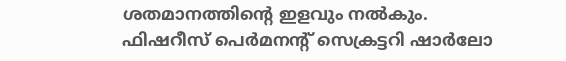ശതമാനത്തിന്റെ ഇളവും നൽകും.
ഫിഷറീസ് പെർമനന്റ് സെക്രട്ടറി ഷാർലോ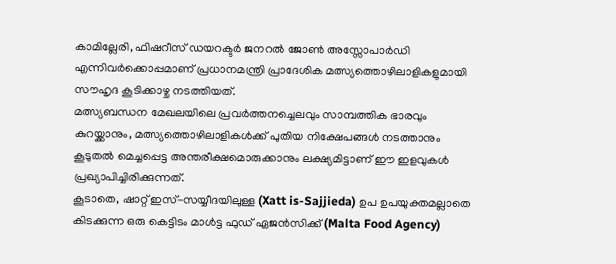കാമില്ലേരി, ഫിഷറീസ് ഡയറക്ടർ ജനറൽ ജോൺ അസ്സോപാർഡി എന്നിവർക്കൊപ്പമാണ് പ്രധാനമന്ത്രി പ്രാദേശിക മത്സ്യത്തൊഴിലാളികളുമായി സൗഹൃദ കൂടിക്കാഴ്ച നടത്തിയത്.
മത്സ്യബന്ധന മേഖലയിലെ പ്രവർത്തനച്ചെലവും സാമ്പത്തിക ഭാരവും കുറയ്ക്കാനും, മത്സ്യത്തൊഴിലാളികൾക്ക് പുതിയ നിക്ഷേപങ്ങൾ നടത്താനും കൂടുതൽ മെച്ചപ്പെട്ട അന്തരീക്ഷമൊരുക്കാനും ലക്ഷ്യമിട്ടാണ് ഈ ഇളവുകൾ പ്രഖ്യാപിച്ചിരിക്കുന്നത്.
കൂടാതെ, ഷാറ്റ് ഇസ്-സയ്യീദയിലുള്ള (Xatt is-Sajjieda) ഉപ ഉപയുക്തമല്ലാതെ കിടക്കുന്ന ഒരു കെട്ടിടം മാൾട്ട ഫുഡ് ഏജൻസിക്ക് (Malta Food Agency)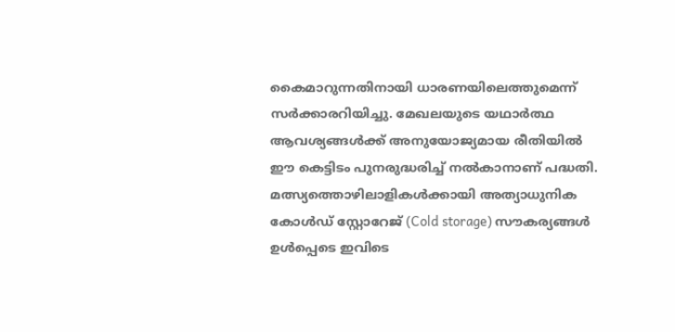കൈമാറുന്നതിനായി ധാരണയിലെത്തുമെന്ന് സർക്കാരറിയിച്ചു. മേഖലയുടെ യഥാർത്ഥ ആവശ്യങ്ങൾക്ക് അനുയോജ്യമായ രീതിയിൽ ഈ കെട്ടിടം പുനരുദ്ധരിച്ച് നൽകാനാണ് പദ്ധതി. മത്സ്യത്തൊഴിലാളികൾക്കായി അത്യാധുനിക കോൾഡ് സ്റ്റോറേജ് (Cold storage) സൗകര്യങ്ങൾ ഉൾപ്പെടെ ഇവിടെ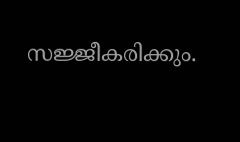സജ്ജീകരിക്കും.